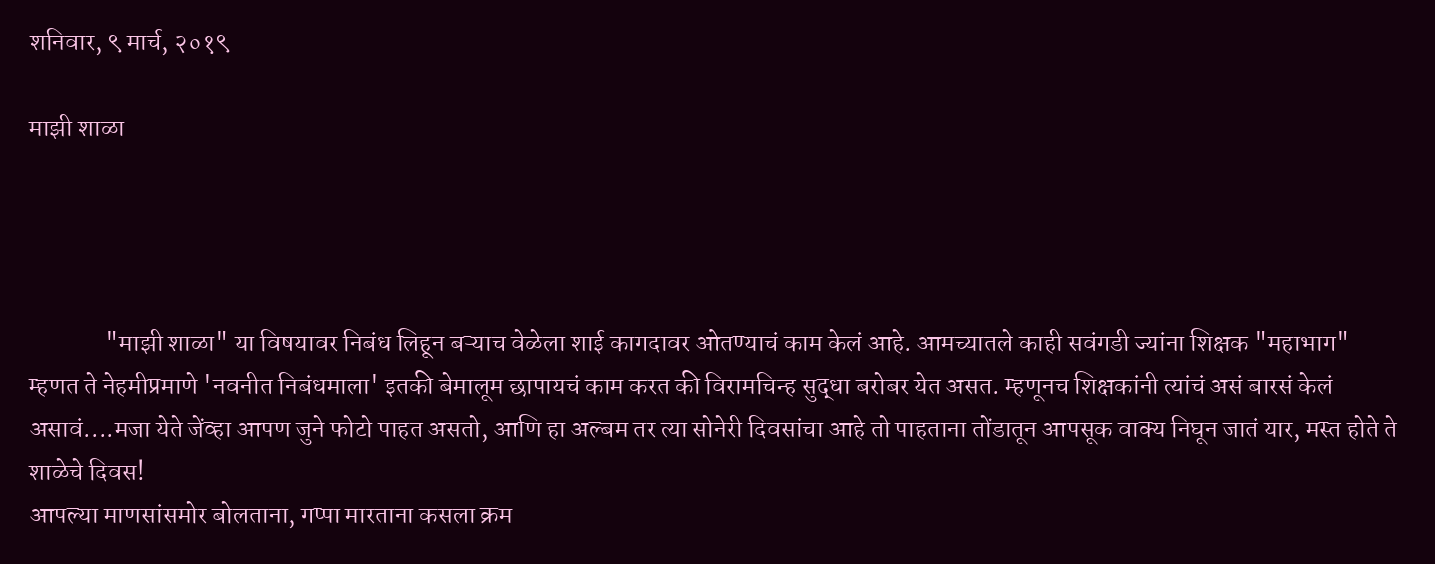शनिवार, ९ मार्च, २०१९

माझी शाळा




               "माझी शाळा" या विषयावर निबंध लिहून बऱ्याच वेळेला शाई कागदावर ओतण्याचं काम केलं आहे. आमच्यातले काही सवंगडी ज्यांना शिक्षक "महाभाग" म्हणत ते नेहमीप्रमाणे 'नवनीत निबंधमाला' इतकी बेमालूम छापायचं काम करत की विरामचिन्ह सुद्धा बरोबर येत असत. म्हणूनच शिक्षकांनी त्यांचं असं बारसं केलं असावं....मजा येते जेंव्हा आपण जुने फोटो पाहत असतो, आणि हा अल्बम तर त्या सोनेरी दिवसांचा आहे तो पाहताना तोंडातून आपसूक वाक्य निघून जातं यार, मस्त होते ते शाळेचे दिवस!
आपल्या माणसांसमोर बोलताना, गप्पा मारताना कसला क्रम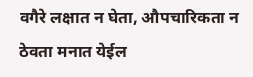वगैरे लक्षात न घेता, औपचारिकता न ठेवता मनात येईल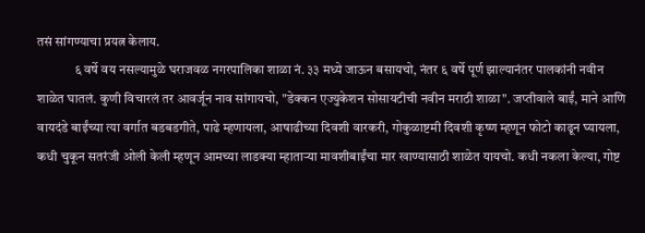तसं सांगण्याचा प्रयत्न केलाय.
              ६ वर्षे वय नसल्यामुळे घराजवळ नगरपालिका शाळा नं. ३३ मध्ये जाऊन बसायचो, नंतर ६ वर्षे पूर्ण झाल्यानंतर पालकांनी नवीन शाळेत घातलं. कुणी विचारलं तर आवर्जून नाव सांगायचो, "डेक्कन एज्युकेशन सोसायटीची नवीन मराठी शाळा". जप्तीवाले बाईं, माने आणि वायदंडे बाईंच्या त्या वर्गात बडबडगीते, पाढे म्हणायला, आषाढीच्या दिवशी वारकरी, गोकुळाष्टमी दिवशी कृष्ण म्हणून फोटो काढून घ्यायला, कधी चुकून सतरंजी ओली केली म्हणून आमच्या लाडक्या म्हाताऱ्या मावशीबाईंचा मार खाण्यासाठी शाळेत यायचो. कधी नकला केल्या, गोष्ट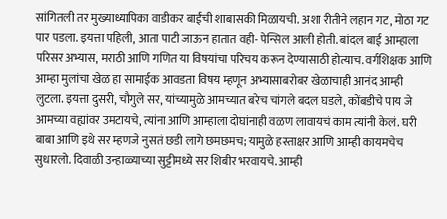सांगितली तर मुख्याध्यापिका वाडीकर बाईंची शाबासकी मिळायची. अशा रीतीने लहान गट, मोठा गट पार पडला. इयत्ता पहिली, आता पाटी जाऊन हातात वही- पेन्सिल आली होती. बांदल बाई आम्हाला परिसर अभ्यास, मराठी आणि गणित या विषयांचा परिचय करून देण्यासाठी होत्याच. वर्गशिक्षक आणि आम्हा मुलांचा खेळ हा सामाईक आवडता विषय म्हणून अभ्यासाबरोबर खेळाचाही आनंद आम्ही लुटला. इयत्ता दुसरी, चौगुले सर, यांच्यामुळे आमच्यात बरेच चांगले बदल घडले, कोंबडीचे पाय जे आमच्या वह्यांवर उमटायचे, त्यांना आणि आम्हाला दोघांनाही वळण लावायचं काम त्यांनी केलं. घरी बाबा आणि इथे सर म्हणजे नुसतं छडी लागे छमछमच; यामुळे हस्ताक्षर आणि आम्ही कायमचेच सुधारलो. दिवाळी उन्हाळ्याच्या सुट्टीमध्ये सर शिबीर भरवायचे. आम्ही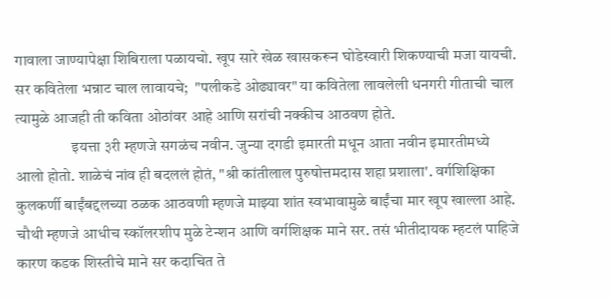गावाला जाण्यापेक्षा शिबिराला पळायचो. खूप सारे खेळ खासकरून घोडेस्वारी शिकण्याची मजा यायची. सर कवितेला भन्नाट चाल लावायचे;  "पलीकडे ओढ्यावर" या कवितेला लावलेली धनगरी गीताची चाल त्यामुळे आजही ती कविता ओठांवर आहे आणि सरांची नक्कीच आठवण होते.
                  इयत्ता ३री म्हणजे सगळंच नवीन. जुन्या दगडी इमारती मधून आता नवीन इमारतीमध्ये आलो होतो. शाळेचं नांव ही बदललं होतं, "श्री कांतीलाल पुरुषोत्तमदास शहा प्रशाला'. वर्गशिक्षिका कुलकर्णी बाईंबद्दलच्या ठळक आठवणी म्हणजे माझ्या शांत स्वभावामुळे बाईंचा मार खूप खाल्ला आहे. चौथी म्हणजे आधीच स्कॉलरशीप मुळे टेन्शन आणि वर्गशिक्षक माने सर. तसं भीतीदायक म्हटलं पाहिजे कारण कडक शिस्तीचे माने सर कदाचित ते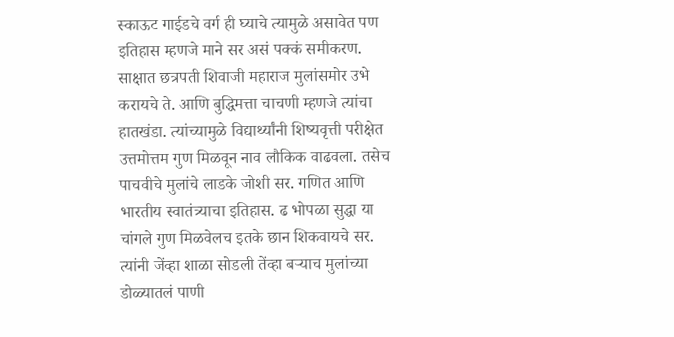स्काऊट गाईडचे वर्ग ही घ्याचे त्यामुळे असावेत पण इतिहास म्हणजे माने सर असं पक्कं समीकरण. साक्षात छत्रपती शिवाजी महाराज मुलांसमोर उभे करायचे ते. आणि बुद्धिमत्ता चाचणी म्हणजे त्यांचा हातखंडा. त्यांच्यामुळे विद्यार्थ्यांनी शिष्यवृत्ती परीक्षेत उत्तमोत्तम गुण मिळवून नाव लौकिक वाढवला. तसेच पाचवीचे मुलांचे लाडके जोशी सर. गणित आणि भारतीय स्वातंत्र्याचा इतिहास. ढ भोपळा सुद्धा या चांगले गुण मिळवेलच इतके छान शिकवायचे सर. त्यांनी जेंव्हा शाळा सोडली तेंव्हा बऱ्याच मुलांच्या डोळ्यातलं पाणी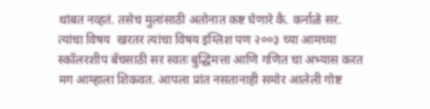थांबत नव्हतं. तसेच मुलांसाठी अतोनात कष्ट घेणारे कै. कर्नाळे सर. त्यांचा विषय  खरतर त्यांचा विषय इंग्लिश पण २००३ च्या आमच्या स्कॉलरशीप बॅचसाठी सर स्वतः बुद्धिमत्ता आणि गणित चा अभ्यास करत मग आम्हाला शिकवत. आपला प्रांत नसतानाही समोर आलेली गोष्ट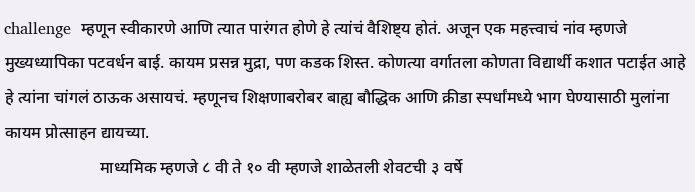challenge  म्हणून स्वीकारणे आणि त्यात पारंगत होणे हे त्यांचं वैशिष्ट्य होतं. अजून एक महत्त्वाचं नांव म्हणजे मुख्यध्यापिका पटवर्धन बाई. कायम प्रसन्न मुद्रा, पण कडक शिस्त. कोणत्या वर्गातला कोणता विद्यार्थी कशात पटाईत आहे हे त्यांना चांगलं ठाऊक असायचं. म्हणूनच शिक्षणाबरोबर बाह्य बौद्धिक आणि क्रीडा स्पर्धांमध्ये भाग घेण्यासाठी मुलांना कायम प्रोत्साहन द्यायच्या.
                       माध्यमिक म्हणजे ८ वी ते १० वी म्हणजे शाळेतली शेवटची ३ वर्षे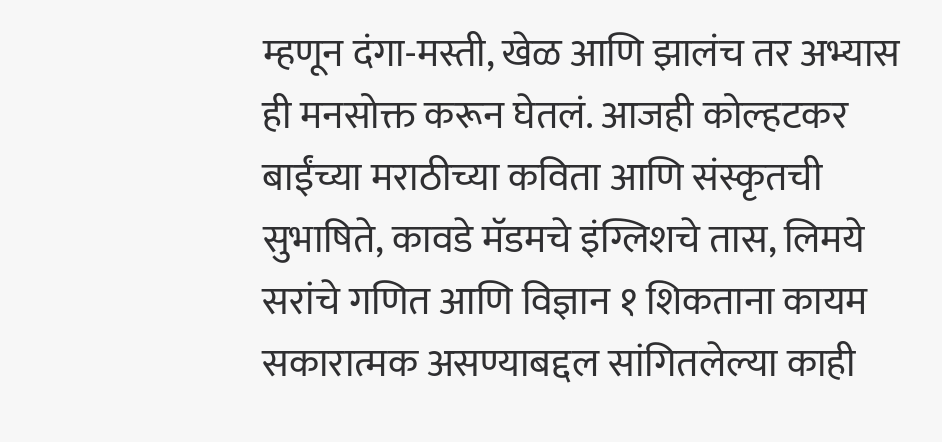म्हणून दंगा-मस्ती, खेळ आणि झालंच तर अभ्यास ही मनसोक्त करून घेतलं. आजही कोल्हटकर बाईंच्या मराठीच्या कविता आणि संस्कृतची सुभाषिते, कावडे मॅडमचे इंग्लिशचे तास, लिमये सरांचे गणित आणि विज्ञान १ शिकताना कायम सकारात्मक असण्याबद्दल सांगितलेल्या काही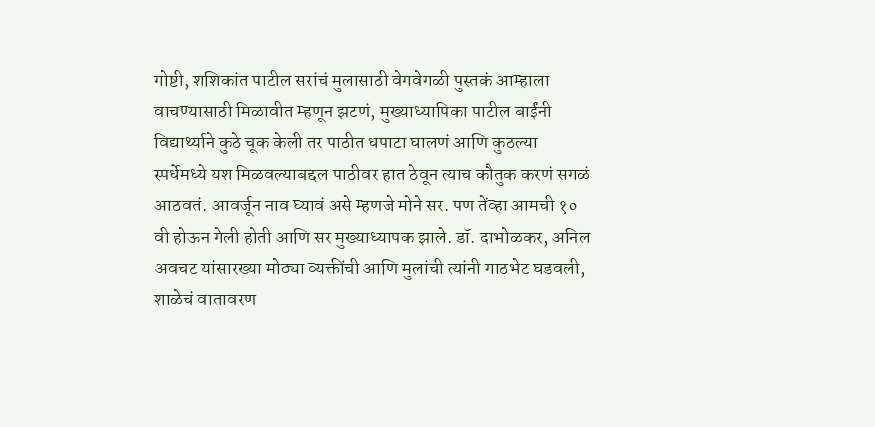गोष्टी, शशिकांत पाटील सरांचं मुलासाठी वेगवेगळी पुस्तकं आम्हाला वाचण्यासाठी मिळावीत म्हणून झटणं, मुख्याध्यापिका पाटील बाईंनी विद्यार्थ्याने कुठे चूक केली तर पाठीत धपाटा घालणं आणि कुठल्या स्पर्धेमध्ये यश मिळवल्याबद्दल पाठीवर हात ठेवून त्याच कौतुक करणं सगळं आठवतं. आवर्जून नाव घ्यावं असे म्हणजे मोने सर. पण तेंव्हा आमची १० वी होऊन गेली होती आणि सर मुख्याध्यापक झाले. डॉ. दाभोळकर, अनिल अवचट यांसारख्या मोठ्या व्यक्तींची आणि मुलांची त्यांनी गाठभेट घडवली, शाळेचं वातावरण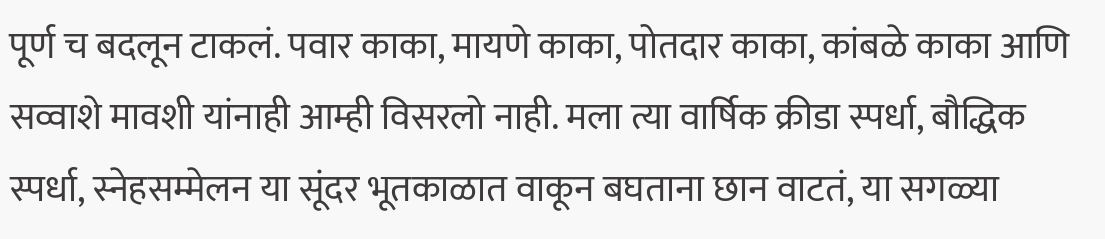पूर्ण च बदलून टाकलं. पवार काका, मायणे काका, पोतदार काका, कांबळे काका आणि सव्वाशे मावशी यांनाही आम्ही विसरलो नाही. मला त्या वार्षिक क्रीडा स्पर्धा, बौद्धिक स्पर्धा, स्नेहसम्मेलन या सूंदर भूतकाळात वाकून बघताना छान वाटतं, या सगळ्या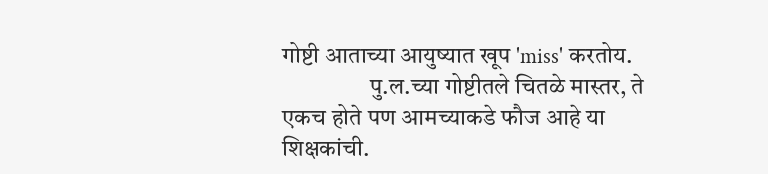गोष्टी आताच्या आयुष्यात खूप 'miss' करतोय.
                  पु.ल.च्या गोष्टीतले चितळे मास्तर, ते एकच होते पण आमच्याकडे फौज आहे या शिक्षकांची.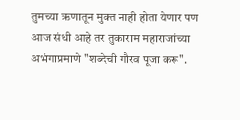तुमच्या ऋणातून मुक्त नाही होता येणार पण आज संधी आहे तर तुकाराम महाराजांच्या अभंगाप्रमाणे "शब्देची गौरव पूजा करू".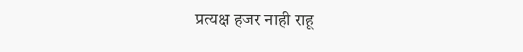प्रत्यक्ष हजर नाही राहू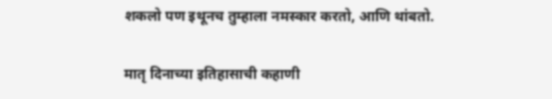शकलो पण इथूनच तुम्हाला नमस्कार करतो, आणि थांबतो.

मातृ दिनाच्या इतिहासाची कहाणी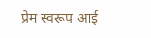प्रेम स्वरूप आई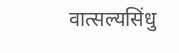वात्सल्यसिंधु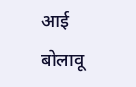आई                  बोलावू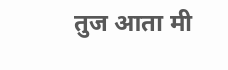तुज आता मी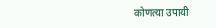कोणत्या उपायी